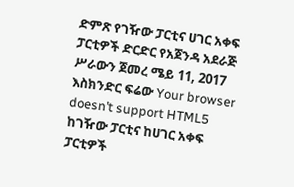ድምጽ የገዥው ፓርቲና ሀገር አቀፍ ፓርቲዎች ድርድር የአጀንዳ አደራጅ ሥራውን ጀመረ ሜይ 11, 2017 እስክንድር ፍሬው Your browser doesn’t support HTML5 ከገዥው ፓርቲና ከሀገር አቀፍ ፓርቲዎች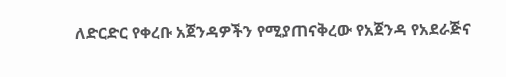ለድርድር የቀረቡ አጀንዳዎችን የሚያጠናቅረው የአጀንዳ የአደራጅና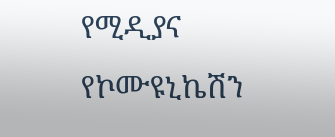የሚዲያና የኮሙዩኒኬሽን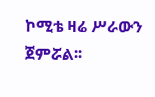ኮሚቴ ዛሬ ሥራውን ጀምሯል፡፡